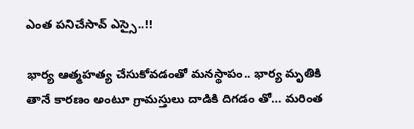ఎంత పనిచేసావ్ ఎస్సై..!!

భార్య ఆత్మహత్య చేసుకోవడంతో మనస్థాపం.. భార్య మృతికి తానే కారణం అంటూ గ్రామస్తులు దాడికి దిగడం తో… మరింత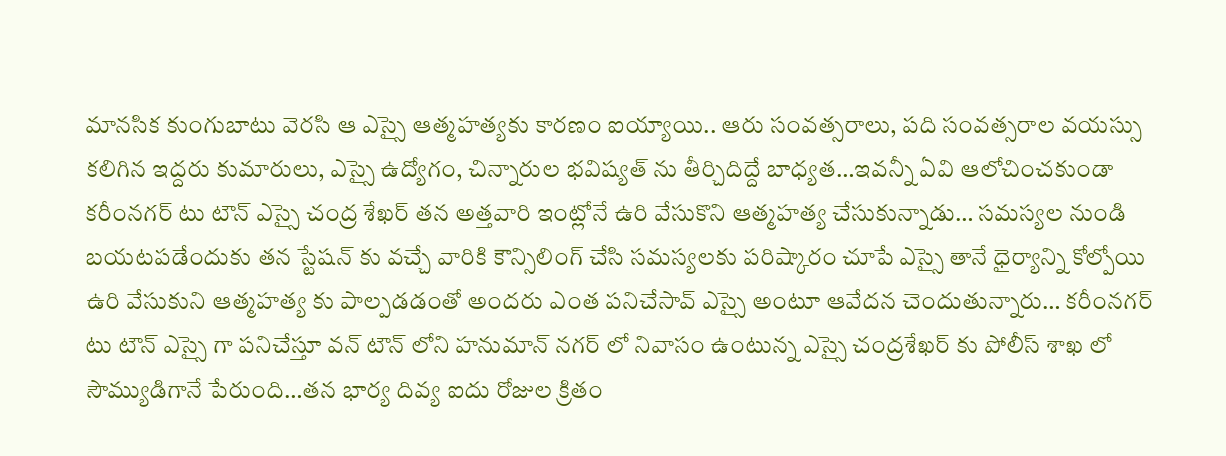మానసిక కుంగుబాటు వెరసి ఆ ఎస్సై ఆత్మహత్యకు కారణం ఐయ్యాయి.. ఆరు సంవత్సరాలు, పది సంవత్సరాల వయస్సు కలిగిన ఇద్దరు కుమారులు, ఎస్సై ఉద్యోగం, చిన్నారుల భవిష్యత్ ను తీర్చిదిద్దే బాధ్యత…ఇవన్నీ ఏవి ఆలోచించకుండా కరీంనగర్ టు టౌన్ ఎస్సై చంద్ర శేఖర్ తన అత్తవారి ఇంట్లోనే ఉరి వేసుకొని ఆత్మహత్య చేసుకున్నాడు… సమస్యల నుండి బయటపడేందుకు తన స్టేషన్ కు వచ్చే వారికి కౌన్సిలింగ్ చేసి సమస్యలకు పరిష్కారం చూపే ఎస్సై తానే ధైర్యాన్ని కోల్పోయి ఉరి వేసుకుని ఆత్మహత్య కు పాల్పడడంతో అందరు ఎంత పనిచేసావ్ ఎస్సై అంటూ ఆవేదన చెందుతున్నారు… కరీంనగర్ టు టౌన్ ఎస్సై గా పనిచేస్తూ వన్ టౌన్ లోని హనుమాన్ నగర్ లో నివాసం ఉంటున్న ఎస్సై చంద్రశేఖర్ కు పోలీస్ శాఖ లో సౌమ్యుడిగానే పేరుంది…తన భార్య దివ్య ఐదు రోజుల క్రితం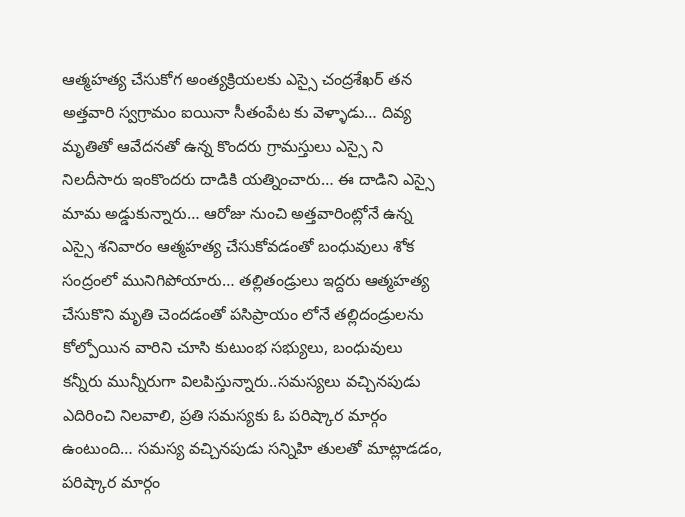ఆత్మహత్య చేసుకోగ అంత్యక్రియలకు ఎస్సై చంద్రశేఖర్ తన అత్తవారి స్వగ్రామం ఐయినా సీతంపేట కు వెళ్ళాడు… దివ్య మృతితో ఆవేదనతో ఉన్న కొందరు గ్రామస్తులు ఎస్సై ని నిలదీసారు ఇంకొందరు దాడికి యత్నించారు… ఈ దాడిని ఎస్సై మామ అడ్డుకున్నారు… ఆరోజు నుంచి అత్తవారింట్లోనే ఉన్న ఎస్సై శనివారం ఆత్మహత్య చేసుకోవడంతో బంధువులు శోక సంద్రంలో మునిగిపోయారు… తల్లితండ్రులు ఇద్దరు ఆత్మహత్య చేసుకొని మృతి చెందడంతో పసిప్రాయం లోనే తల్లిదండ్రులను కోల్పోయిన వారిని చూసి కుటుంభ సభ్యులు, బంధువులు కన్నీరు మున్నీరుగా విలపిస్తున్నారు..సమస్యలు వచ్చినపుడు ఎదిరించి నిలవాలి, ప్రతి సమస్యకు ఓ పరిష్కార మార్గం ఉంటుంది… సమస్య వచ్చినపుడు సన్నిహి తులతో మాట్లాడడం, పరిష్కార మార్గం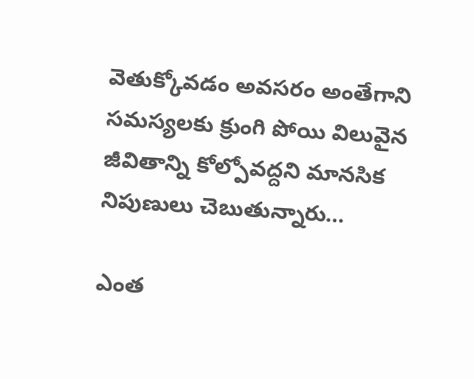వెతుక్కోవడం అవసరం అంతేగాని సమస్యలకు క్రుంగి పోయి విలువైన జీవితాన్ని కోల్పోవద్దని మానసిక నిపుణులు చెబుతున్నారు…

ఎంత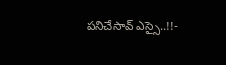పనిచేసావ్ ఎస్సై..!!-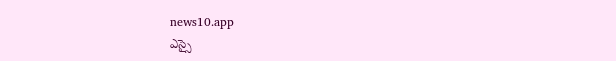news10.app
ఎస్సై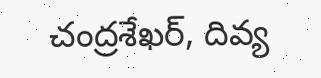చంద్రశేఖర్, దివ్య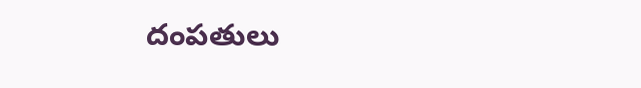దంపతులు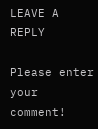LEAVE A REPLY

Please enter your comment!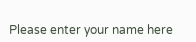Please enter your name here